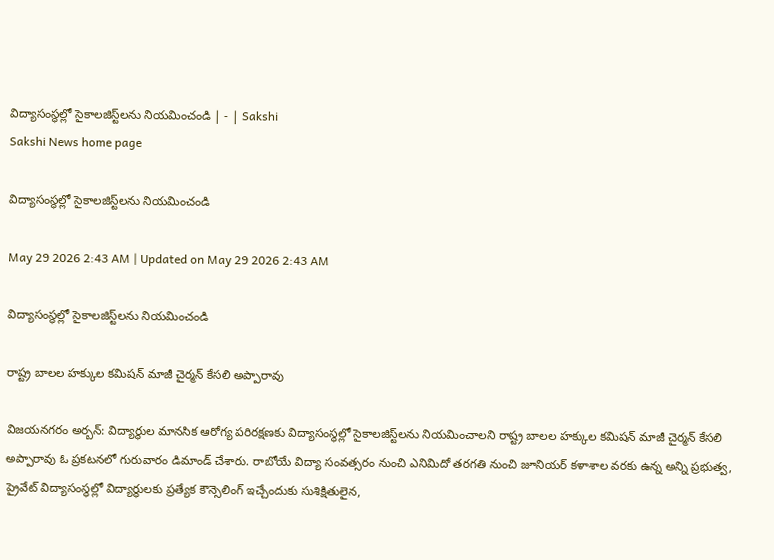విద్యాసంస్థల్లో సైకాలజిస్ట్‌లను నియమించండి | - | Sakshi
Sakshi News home page

విద్యాసంస్థల్లో సైకాలజిస్ట్‌లను నియమించండి

May 29 2026 2:43 AM | Updated on May 29 2026 2:43 AM

విద్యాసంస్థల్లో సైకాలజిస్ట్‌లను నియమించండి

రాష్ట్ర బాలల హక్కుల కమిషన్‌ మాజీ చైర్మన్‌ కేసలి అప్పారావు

విజయనగరం అర్బన్‌: విద్యార్థుల మానసిక ఆరోగ్య పరిరక్షణకు విద్యాసంస్థల్లో సైకాలజిస్ట్‌లను నియమించాలని రాష్ట్ర బాలల హక్కుల కమిషన్‌ మాజీ చైర్మన్‌ కేసలి అప్పారావు ఓ ప్రకటనలో గురువారం డిమాండ్‌ చేశారు. రాబోయే విద్యా సంవత్సరం నుంచి ఎనిమిదో తరగతి నుంచి జూనియర్‌ కళాశాల వరకు ఉన్న అన్ని ప్రభుత్వ, ప్రైవేట్‌ విద్యాసంస్థల్లో విద్యార్థులకు ప్రత్యేక కౌన్సెలింగ్‌ ఇచ్చేందుకు సుశిక్షితులైన,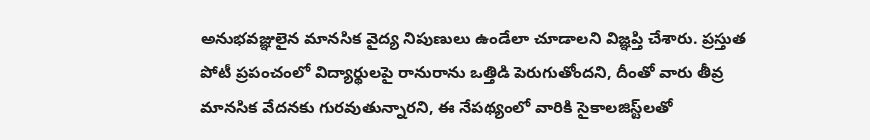అనుభవజ్ఞులైన మానసిక వైద్య నిపుణులు ఉండేలా చూడాలని విజ్ఞప్తి చేశారు. ప్రస్తుత పోటీ ప్రపంచంలో విద్యార్థులపై రానురాను ఒత్తిడి పెరుగుతోందని, దీంతో వారు తీవ్ర మానసిక వేదనకు గురవుతున్నారని, ఈ నేపథ్యంలో వారికి సైకాలజిస్ట్‌లతో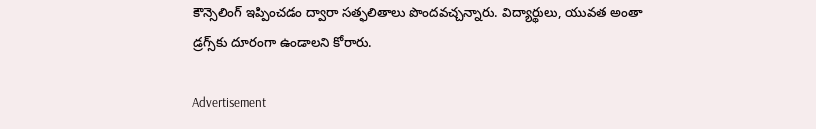కౌన్సెలింగ్‌ ఇప్పించడం ద్వారా సత్ఫలితాలు పొందవచ్చన్నారు. విద్యార్థులు, యువత అంతా డ్రగ్స్‌కు దూరంగా ఉండాలని కోరారు.

Advertisement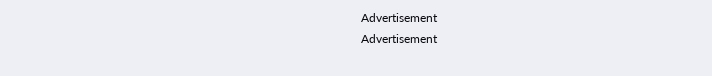Advertisement
Advertisement